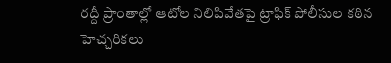రద్దీ ప్రాంతాల్లో ఆటోల నిలిపివేతపై ట్రాఫిక్ పోలీసుల కఠిన హెచ్చరికలు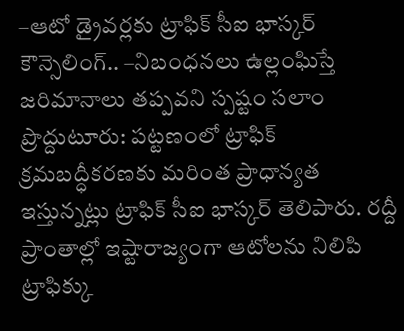–ఆటో డ్రైవర్లకు ట్రాఫిక్ సీఐ భాస్కర్ కౌన్సెలింగ్.. –నిబంధనలు ఉల్లంఘిస్తే జరిమానాలు తప్పవని స్పష్టం సలాం ప్రొద్దుటూరు: పట్టణంలో ట్రాఫిక్ క్రమబద్ధీకరణకు మరింత ప్రాధాన్యత ఇస్తున్నట్లు ట్రాఫిక్ సీఐ భాస్కర్ తెలిపారు. రద్దీ ప్రాంతాల్లో ఇష్టారాజ్యంగా ఆటోలను నిలిపి ట్రాఫిక్కు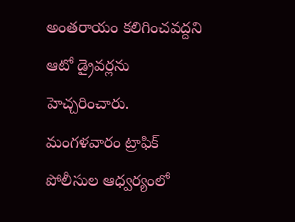అంతరాయం కలిగించవద్దని ఆటో డ్రైవర్లను హెచ్చరించారు. మంగళవారం ట్రాఫిక్ పోలీసుల ఆధ్వర్యంలో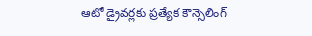ఆటో డ్రైవర్లకు ప్రత్యేక కౌన్సెలింగ్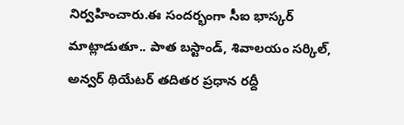నిర్వహించారు.ఈ సందర్భంగా సీఐ భాస్కర్ మాట్లాడుతూ.. పాత బస్టాండ్, శివాలయం సర్కిల్, అన్వర్ థియేటర్ తదితర ప్రధాన రద్దీ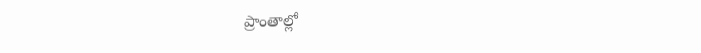ప్రాంతాల్లో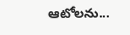ఆటోలను...